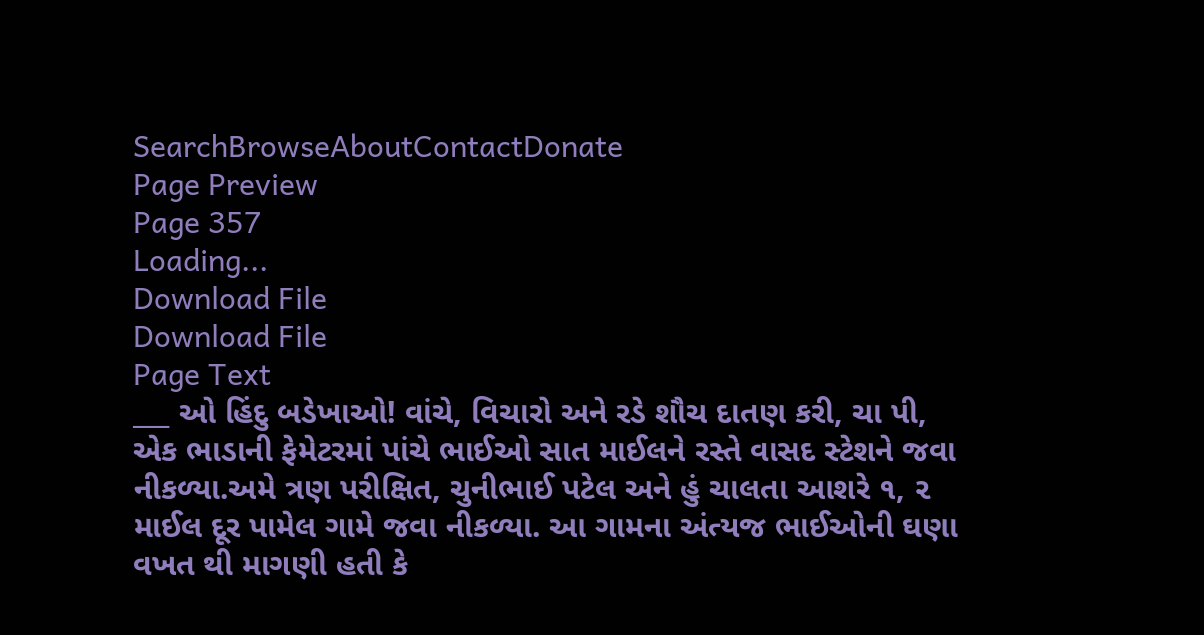SearchBrowseAboutContactDonate
Page Preview
Page 357
Loading...
Download File
Download File
Page Text
___ ઓ હિંદુ બડેખાઓ! વાંચે, વિચારો અને રડે શૌચ દાતણ કરી, ચા પી, એક ભાડાની ફેમેટરમાં પાંચે ભાઈઓ સાત માઈલને રસ્તે વાસદ સ્ટેશને જવા નીકળ્યા.અમે ત્રણ પરીક્ષિત, ચુનીભાઈ પટેલ અને હું ચાલતા આશરે ૧, ૨ માઈલ દૂર પામેલ ગામે જવા નીકળ્યા. આ ગામના અંત્યજ ભાઈઓની ઘણા વખત થી માગણી હતી કે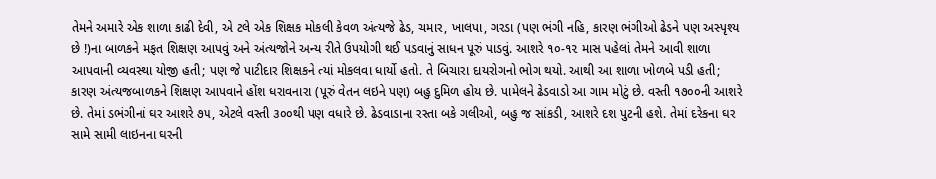તેમને અમારે એક શાળા કાઢી દેવી, એ ટલે એક શિક્ષક મોકલી કેવળ અંત્યજે ઢેડ, ચમાર, ખાલપા, ગરડા (પણ ભંગી નહિ, કારણ ભંગીઓ ઢેડને પણ અસ્પૃશ્ય છે !)ના બાળકને મફત શિક્ષણ આપવું અને અંત્યજોને અન્ય રીતે ઉપયોગી થઈ પડવાનું સાધન પૂરું પાડવું. આશરે ૧૦-૧૨ માસ પહેલાં તેમને આવી શાળા આપવાની વ્યવસ્થા યોજી હતી; પણ જે પાટીદાર શિક્ષકને ત્યાં મોકલવા ધાર્યો હતો. તે બિચારા દાયરોગનો ભોગ થયો. આથી આ શાળા ખોળબે પડી હતી; કારણ અંત્યજબાળકને શિક્ષણ આપવાને હોંશ ધરાવનારા (પૂરું વેતન લઇને પણ) બહુ દુમિળ હોય છે. પામેલને ઢેડવાડો આ ગામ મોટું છે. વસ્તી ૧૭૦૦ની આશરે છે. તેમાં ડભંગીનાં ઘર આશરે ૭૫, એટલે વસ્તી ૩૦૦થી પણ વધારે છે. ઢેડવાડાના રસ્તા બકે ગલીઓ, બહુ જ સાંકડી, આશરે દશ પુટની હશે. તેમાં દરેકના ઘર સામે સામી લાઇનના ઘરની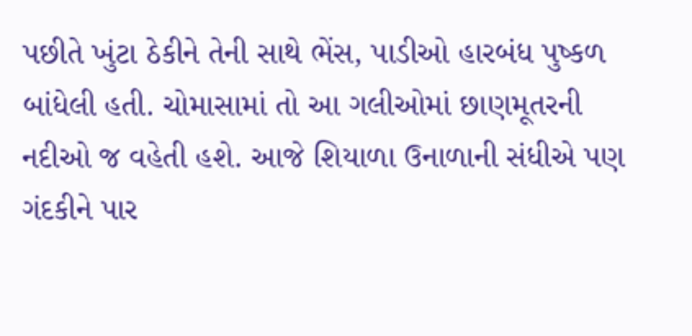પછીતે ખુંટા ઠેકીને તેની સાથે ભેંસ, પાડીઓ હારબંધ પુષ્કળ બાંધેલી હતી. ચોમાસામાં તો આ ગલીઓમાં છાણમૂતરની નદીઓ જ વહેતી હશે. આજે શિયાળા ઉનાળાની સંધીએ પણ ગંદકીને પાર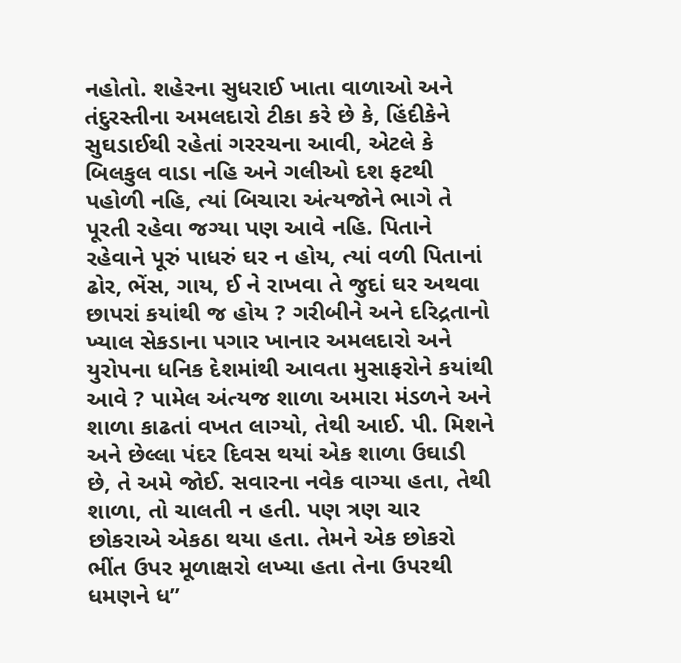નહોતો. શહેરના સુધરાઈ ખાતા વાળાઓ અને તંદુરસ્તીના અમલદારો ટીકા કરે છે કે, હિંદીકેને સુઘડાઈથી રહેતાં ગરરચના આવી, એટલે કે બિલકુલ વાડા નહિ અને ગલીઓ દશ ફટથી પહોળી નહિ, ત્યાં બિચારા અંત્યજોને ભાગે તે પૂરતી રહેવા જગ્યા પણ આવે નહિ. પિતાને રહેવાને પૂરું પાધરું ઘર ન હોય, ત્યાં વળી પિતાનાં ઢોર, ભેંસ, ગાય, ઈ ને રાખવા તે જુદાં ઘર અથવા છાપરાં કયાંથી જ હોય ? ગરીબીને અને દરિદ્રતાનો ખ્યાલ સેકડાના પગાર ખાનાર અમલદારો અને યુરોપના ધનિક દેશમાંથી આવતા મુસાફરોને કયાંથી આવે ? પામેલ અંત્યજ શાળા અમારા મંડળને અને શાળા કાઢતાં વખત લાગ્યો, તેથી આઈ. પી. મિશને અને છેલ્લા પંદર દિવસ થયાં એક શાળા ઉઘાડી છે, તે અમે જોઈ. સવારના નવેક વાગ્યા હતા, તેથી શાળા, તો ચાલતી ન હતી. પણ ત્રણ ચાર છોકરાએ એકઠા થયા હતા. તેમને એક છોકરો ભીંત ઉપર મૂળાક્ષરો લખ્યા હતા તેના ઉપરથી ધમણને ધ”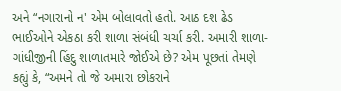અને “નગારાનો ન' એમ બોલાવતો હતો. આઠ દશ ઢેડ ભાઈઓને એકઠા કરી શાળા સંબંધી ચર્ચા કરી. અમારી શાળા-ગાંધીજીની હિંદુ શાળાતમારે જોઈએ છે? એમ પૂછતાં તેમણે કહ્યું કે, “અમને તો જે અમારા છોકરાને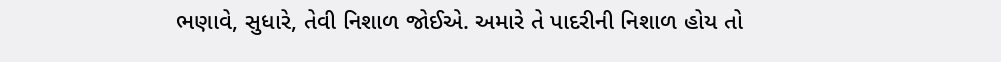ભણાવે, સુધારે, તેવી નિશાળ જોઈએ. અમારે તે પાદરીની નિશાળ હોય તો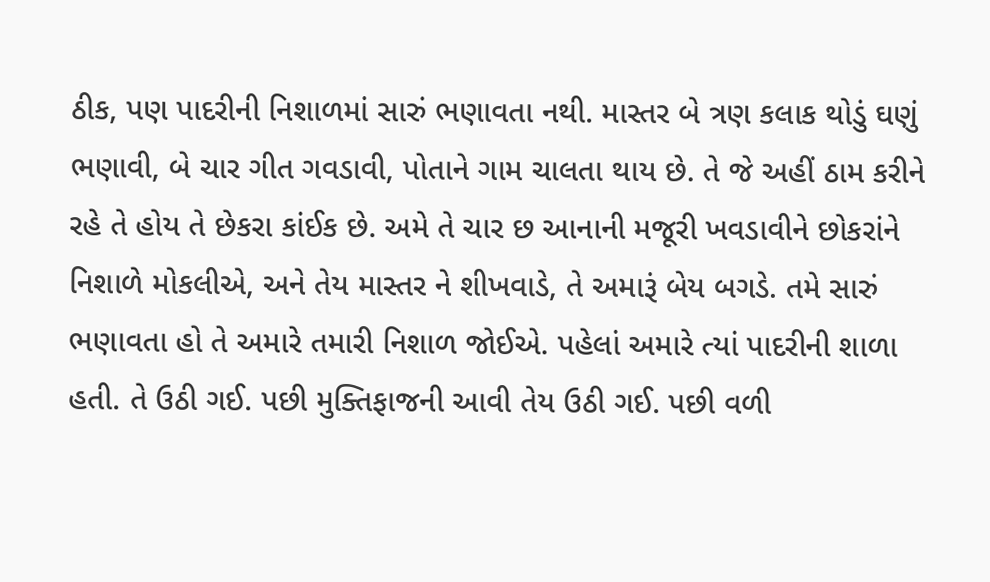ઠીક, પણ પાદરીની નિશાળમાં સારું ભણાવતા નથી. માસ્તર બે ત્રણ કલાક થોડું ઘણું ભણાવી, બે ચાર ગીત ગવડાવી, પોતાને ગામ ચાલતા થાય છે. તે જે અહીં ઠામ કરીને રહે તે હોય તે છેકરા કાંઈક છે. અમે તે ચાર છ આનાની મજૂરી ખવડાવીને છોકરાંને નિશાળે મોકલીએ, અને તેય માસ્તર ને શીખવાડે, તે અમારૂં બેય બગડે. તમે સારું ભણાવતા હો તે અમારે તમારી નિશાળ જોઈએ. પહેલાં અમારે ત્યાં પાદરીની શાળા હતી. તે ઉઠી ગઈ. પછી મુક્તિફાજની આવી તેય ઉઠી ગઈ. પછી વળી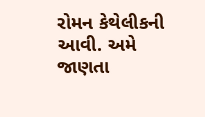રોમન કેથેલીકની આવી. અમે જાણતા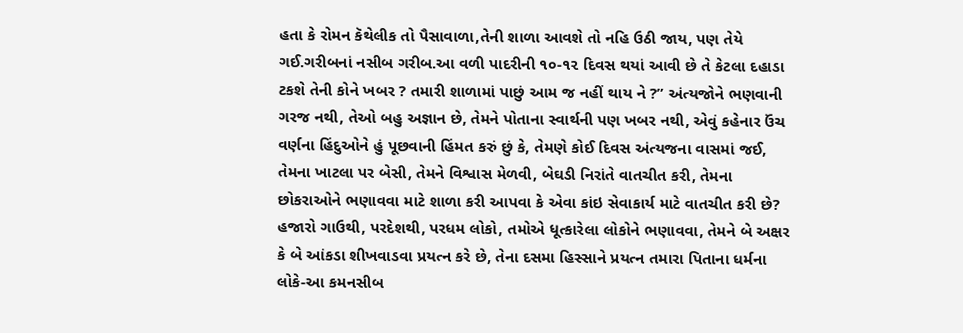હતા કે રોમન કૅથેલીક તો પૈસાવાળા,તેની શાળા આવશે તો નહિ ઉઠી જાય, પણ તેયે ગઈ.ગરીબનાં નસીબ ગરીબ.આ વળી પાદરીની ૧૦-૧૨ દિવસ થયાં આવી છે તે કેટલા દહાડા ટકશે તેની કોને ખબર ? તમારી શાળામાં પાછું આમ જ નહીં થાય ને ?” અંત્યજોને ભણવાની ગરજ નથી, તેઓ બહુ અજ્ઞાન છે, તેમને પોતાના સ્વાર્થની પણ ખબર નથી, એવું કહેનાર ઉંચ વર્ણના હિંદુઓને હું પૂછવાની હિંમત કરું છું કે, તેમણે કોઈ દિવસ અંત્યજના વાસમાં જઈ, તેમના ખાટલા પર બેસી, તેમને વિશ્વાસ મેળવી, બેઘડી નિરાંતે વાતચીત કરી, તેમના છોકરાઓને ભણાવવા માટે શાળા કરી આપવા કે એવા કાંઇ સેવાકાર્ય માટે વાતચીત કરી છે? હજારો ગાઉથી, પરદેશથી, પરધમ લોકો, તમોએ ધૂત્કારેલા લોકોને ભણાવવા, તેમને બે અક્ષર કે બે આંકડા શીખવાડવા પ્રયત્ન કરે છે, તેના દસમા હિસ્સાને પ્રયત્ન તમારા પિતાના ધર્મના લોકે-આ કમનસીબ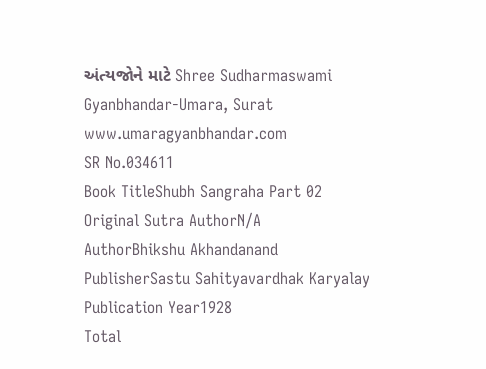અંત્યજોને માટે Shree Sudharmaswami Gyanbhandar-Umara, Surat www.umaragyanbhandar.com
SR No.034611
Book TitleShubh Sangraha Part 02
Original Sutra AuthorN/A
AuthorBhikshu Akhandanand
PublisherSastu Sahityavardhak Karyalay
Publication Year1928
Total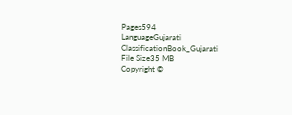Pages594
LanguageGujarati
ClassificationBook_Gujarati
File Size35 MB
Copyright ©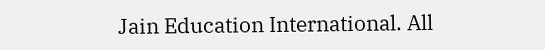Jain Education International. All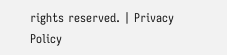rights reserved. | Privacy Policy